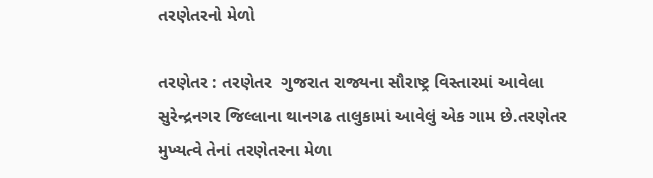તરણેતરનો મેળો

તરણેતર : તરણેતર  ગુજરાત રાજ્યના સૌરાષ્ટ્ર વિસ્તારમાં આવેલા સુરેન્દ્રનગર જિલ્લાના થાનગઢ તાલુકામાં આવેલું એક ગામ છે.તરણેતર મુખ્યત્વે તેનાં તરણેતરના મેળા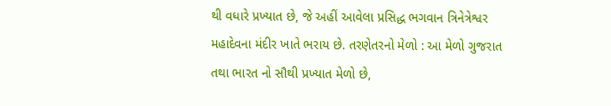થી વધારે પ્રખ્યાત છે, જે અહીં આવેલા પ્રસિદ્ધ ભગવાન ત્રિનેત્રેશ્વર મહાદેવના મંદીર ખાતે ભરાય છે. તરણેતરનો મેળો : આ મેળો ગુજરાત તથા ભારત નો સૌથી પ્રખ્યાત મેળો છે,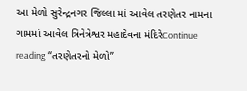આ મેળો સુરેન્દ્રનગર જિલ્લા માં આવેલ તરણેતર નામના ગામમાં આવેલ ત્રિનેત્રેશ્વર મહાદેવના મંદિરેContinue reading “તરણેતરનો મેળો”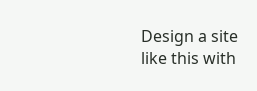Design a site like this with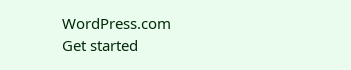WordPress.com
Get started